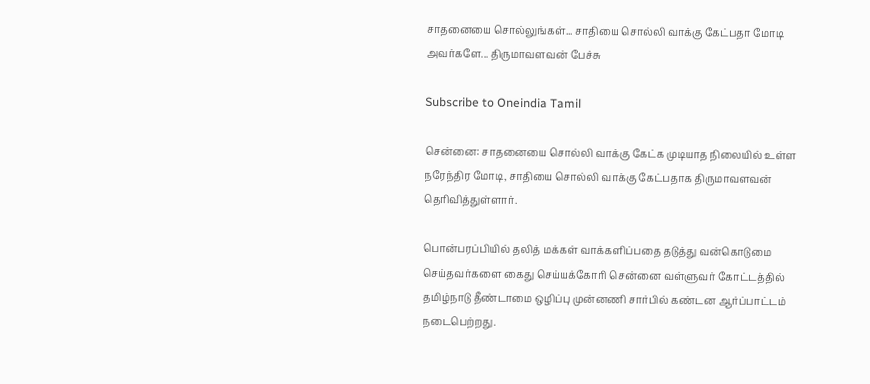சாதனையை சொல்லுங்கள்... சாதியை சொல்லி வாக்கு கேட்பதா மோடி அவர்களே... திருமாவளவன் பேச்சு

Subscribe to Oneindia Tamil

சென்னை: சாதனையை சொல்லி வாக்கு கேட்க முடியாத நிலையில் உள்ள நரேந்திர மோடி, சாதியை சொல்லி வாக்கு கேட்பதாக திருமாவளவன் தெரிவித்துள்ளார்.

பொன்பரப்பியில் தலித் மக்கள் வாக்களிப்பதை தடுத்து வன்கொடுமை செய்தவர்களை கைது செய்யக்கோரி சென்னை வள்ளுவர் கோட்டத்தில் தமிழ்நாடு தீண்டாமை ஒழிப்பு முன்னணி சார்பில் கண்டன ஆர்ப்பாட்டம் நடைபெற்றது.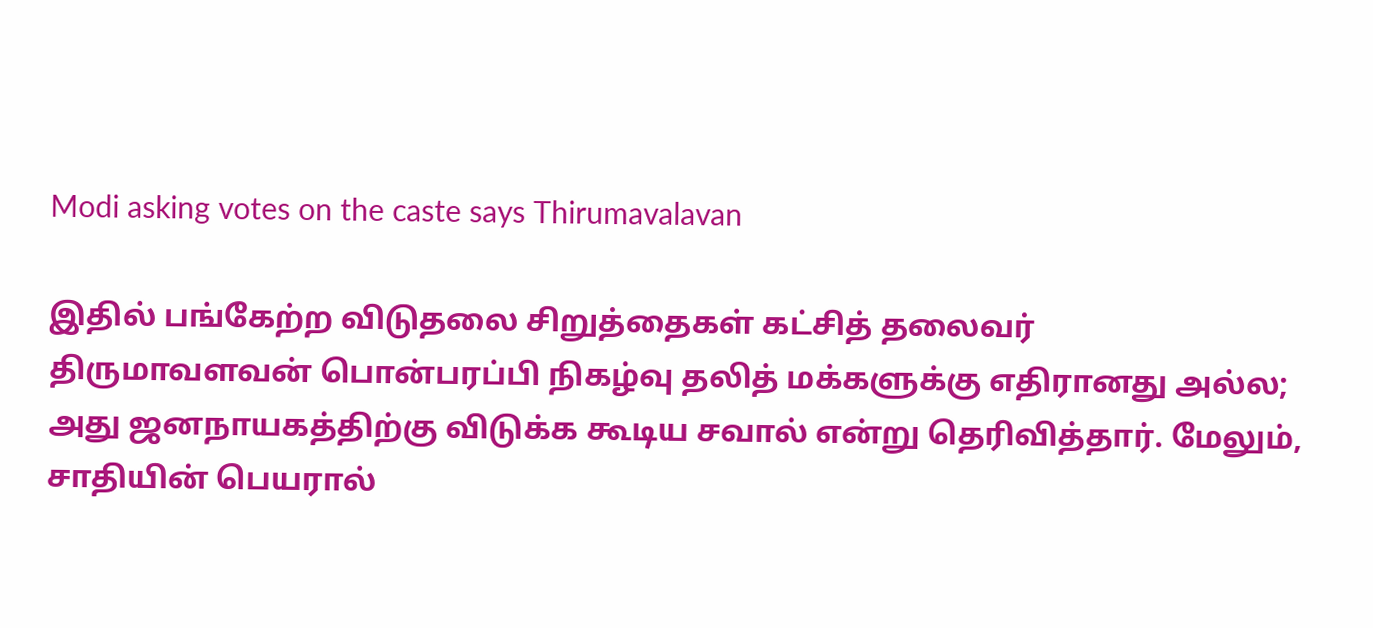Modi asking votes on the caste says Thirumavalavan

இதில் பங்கேற்ற விடுதலை சிறுத்தைகள் கட்சித் தலைவர் திருமாவளவன் பொன்பரப்பி நிகழ்வு தலித் மக்களுக்கு எதிரானது அல்ல; அது ஜனநாயகத்திற்கு விடுக்க கூடிய சவால் என்று தெரிவித்தார். மேலும், சாதியின் பெயரால்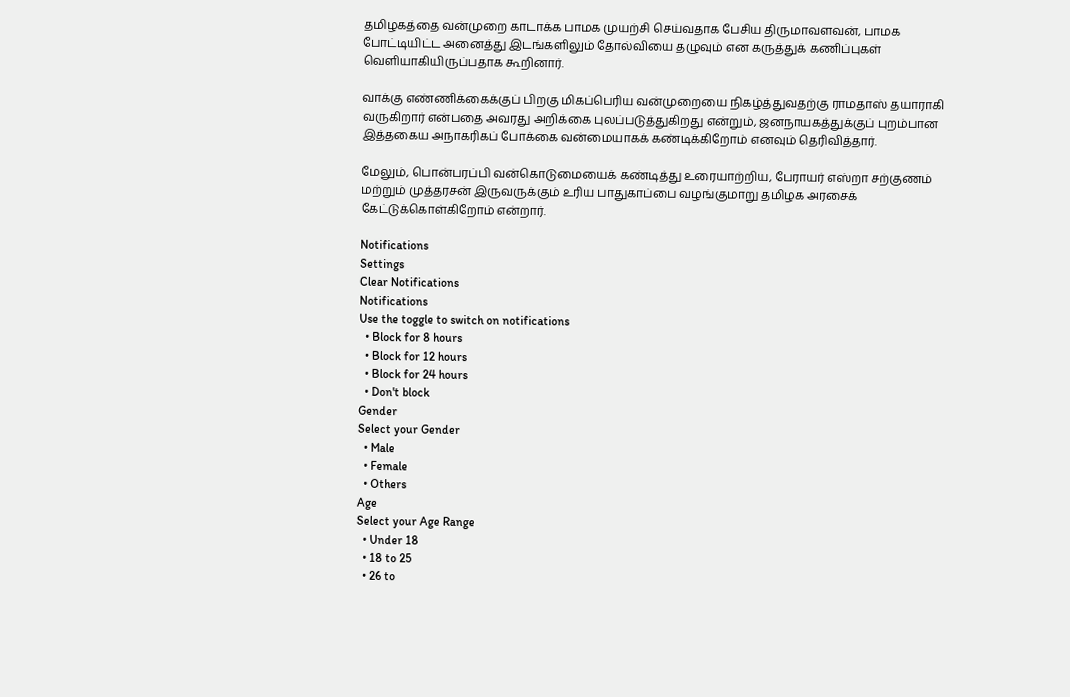தமிழகத்தை வன்முறை காடாக்க பாமக முயற்சி செய்வதாக பேசிய திருமாவளவன், பாமக போட்டியிட்ட அனைத்து இடங்களிலும் தோல்வியை தழுவும் என கருத்துக் கணிப்புகள் வெளியாகியிருப்பதாக கூறினார்.

வாக்கு எண்ணிக்கைக்குப் பிறகு மிகப்பெரிய வன்முறையை நிகழ்த்துவதற்கு ராமதாஸ் தயாராகி வருகிறார் என்பதை அவரது அறிக்கை புலப்படுத்துகிறது என்றும், ஜனநாயகத்துக்குப் புறம்பான இத்தகைய அநாகரிகப் போக்கை வன்மையாகக் கண்டிக்கிறோம் எனவும் தெரிவித்தார்.

மேலும், பொன்பரப்பி வன்கொடுமையைக் கண்டித்து உரையாற்றிய, பேராயர் எஸ்றா சற்குணம் மற்றும் முத்தரசன் இருவருக்கும் உரிய பாதுகாப்பை வழங்குமாறு தமிழக அரசைக் கேட்டுக்கொள்கிறோம் என்றார்.

Notifications
Settings
Clear Notifications
Notifications
Use the toggle to switch on notifications
  • Block for 8 hours
  • Block for 12 hours
  • Block for 24 hours
  • Don't block
Gender
Select your Gender
  • Male
  • Female
  • Others
Age
Select your Age Range
  • Under 18
  • 18 to 25
  • 26 to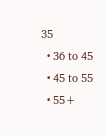35
  • 36 to 45
  • 45 to 55
  • 55+